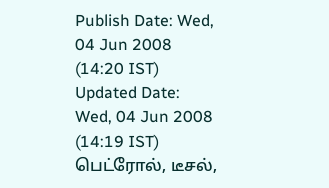Publish Date: Wed, 04 Jun 2008 (14:20 IST)
Updated Date: Wed, 04 Jun 2008 (14:19 IST)
பெட்ரோல், டீசல்,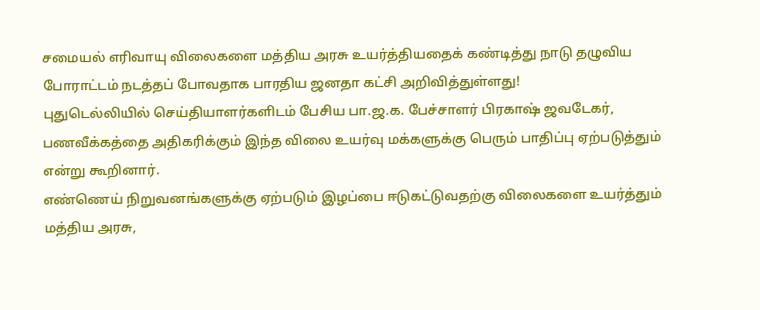சமையல் எரிவாயு விலைகளை மத்திய அரசு உயர்த்தியதைக் கண்டித்து நாடு தழுவிய போராட்டம் நடத்தப் போவதாக பாரதிய ஜனதா கட்சி அறிவித்துள்ளது!
புதுடெல்லியில் செய்தியாளர்களிடம் பேசிய பா.ஜ.க. பேச்சாளர் பிரகாஷ் ஜவடேகர், பணவீக்கத்தை அதிகரிக்கும் இந்த விலை உயர்வு மக்களுக்கு பெரும் பாதிப்பு ஏற்படுத்தும் என்று கூறினார்.
எண்ணெய் நிறுவனங்களுக்கு ஏற்படும் இழப்பை ஈடுகட்டுவதற்கு விலைகளை உயர்த்தும் மத்திய அரசு,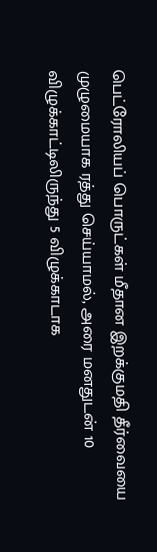பெட்ரோலியப் பொருட்கள் மீதான இறக்குமதி தீர்வையை முழுமையாக ரத்து செய்யாமல், அரை மனதுடன் 10 விழுக்காட்டிலிருந்து 5 விழுக்காடாக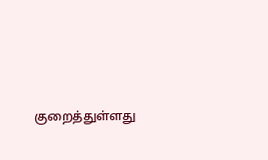குறைத்துள்ளது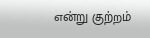என்று குற்றம்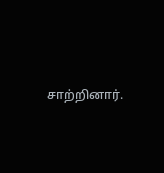சாற்றினார்.